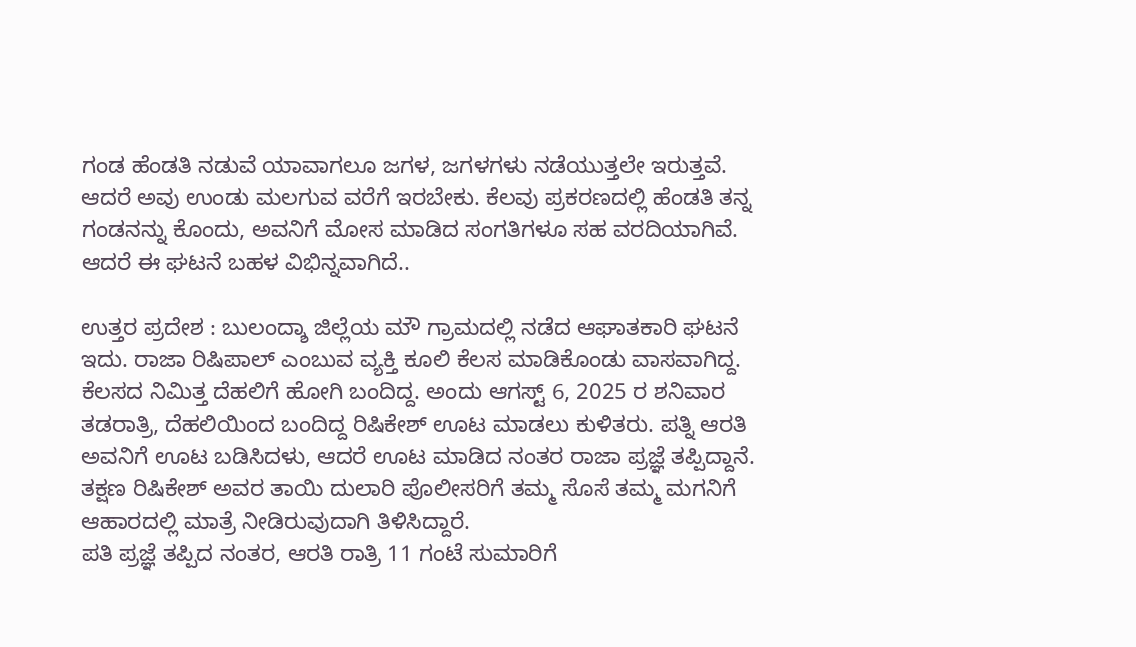ಗಂಡ ಹೆಂಡತಿ ನಡುವೆ ಯಾವಾಗಲೂ ಜಗಳ, ಜಗಳಗಳು ನಡೆಯುತ್ತಲೇ ಇರುತ್ತವೆ. ಆದರೆ ಅವು ಉಂಡು ಮಲಗುವ ವರೆಗೆ ಇರಬೇಕು. ಕೆಲವು ಪ್ರಕರಣದಲ್ಲಿ ಹೆಂಡತಿ ತನ್ನ ಗಂಡನನ್ನು ಕೊಂದು, ಅವನಿಗೆ ಮೋಸ ಮಾಡಿದ ಸಂಗತಿಗಳೂ ಸಹ ವರದಿಯಾಗಿವೆ. ಆದರೆ ಈ ಘಟನೆ ಬಹಳ ವಿಭಿನ್ನವಾಗಿದೆ..

ಉತ್ತರ ಪ್ರದೇಶ : ಬುಲಂದ್ಶಾ ಜಿಲ್ಲೆಯ ಮೌ ಗ್ರಾಮದಲ್ಲಿ ನಡೆದ ಆಘಾತಕಾರಿ ಘಟನೆ ಇದು. ರಾಜಾ ರಿಷಿಪಾಲ್ ಎಂಬುವ ವ್ಯಕ್ತಿ ಕೂಲಿ ಕೆಲಸ ಮಾಡಿಕೊಂಡು ವಾಸವಾಗಿದ್ದ. ಕೆಲಸದ ನಿಮಿತ್ತ ದೆಹಲಿಗೆ ಹೋಗಿ ಬಂದಿದ್ದ. ಅಂದು ಆಗಸ್ಟ್ 6, 2025 ರ ಶನಿವಾರ ತಡರಾತ್ರಿ, ದೆಹಲಿಯಿಂದ ಬಂದಿದ್ದ ರಿಷಿಕೇಶ್ ಊಟ ಮಾಡಲು ಕುಳಿತರು. ಪತ್ನಿ ಆರತಿ ಅವನಿಗೆ ಊಟ ಬಡಿಸಿದಳು, ಆದರೆ ಊಟ ಮಾಡಿದ ನಂತರ ರಾಜಾ ಪ್ರಜ್ಞೆ ತಪ್ಪಿದ್ದಾನೆ. ತಕ್ಷಣ ರಿಷಿಕೇಶ್ ಅವರ ತಾಯಿ ದುಲಾರಿ ಪೊಲೀಸರಿಗೆ ತಮ್ಮ ಸೊಸೆ ತಮ್ಮ ಮಗನಿಗೆ ಆಹಾರದಲ್ಲಿ ಮಾತ್ರೆ ನೀಡಿರುವುದಾಗಿ ತಿಳಿಸಿದ್ದಾರೆ.
ಪತಿ ಪ್ರಜ್ಞೆ ತಪ್ಪಿದ ನಂತರ, ಆರತಿ ರಾತ್ರಿ 11 ಗಂಟೆ ಸುಮಾರಿಗೆ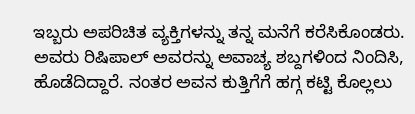ಇಬ್ಬರು ಅಪರಿಚಿತ ವ್ಯಕ್ತಿಗಳನ್ನು ತನ್ನ ಮನೆಗೆ ಕರೆಸಿಕೊಂಡರು. ಅವರು ರಿಷಿಪಾಲ್ ಅವರನ್ನು ಅವಾಚ್ಯ ಶಬ್ದಗಳಿಂದ ನಿಂದಿಸಿ, ಹೊಡೆದಿದ್ದಾರೆ. ನಂತರ ಅವನ ಕುತ್ತಿಗೆಗೆ ಹಗ್ಗ ಕಟ್ಟಿ ಕೊಲ್ಲಲು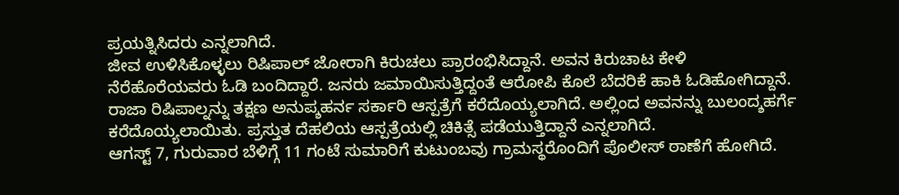ಪ್ರಯತ್ನಿಸಿದರು ಎನ್ನಲಾಗಿದೆ.
ಜೀವ ಉಳಿಸಿಕೊಳ್ಳಲು ರಿಷಿಪಾಲ್ ಜೋರಾಗಿ ಕಿರುಚಲು ಪ್ರಾರಂಭಿಸಿದ್ದಾನೆ. ಅವನ ಕಿರುಚಾಟ ಕೇಳಿ ನೆರೆಹೊರೆಯವರು ಓಡಿ ಬಂದಿದ್ದಾರೆ. ಜನರು ಜಮಾಯಿಸುತ್ತಿದ್ದಂತೆ ಆರೋಪಿ ಕೊಲೆ ಬೆದರಿಕೆ ಹಾಕಿ ಓಡಿಹೋಗಿದ್ದಾನೆ. ರಾಜಾ ರಿಷಿಪಾಲ್ನನ್ನು ತಕ್ಷಣ ಅನುಪ್ಶಹರ್ನ ಸರ್ಕಾರಿ ಆಸ್ಪತ್ರೆಗೆ ಕರೆದೊಯ್ಯಲಾಗಿದೆ. ಅಲ್ಲಿಂದ ಅವನನ್ನು ಬುಲಂದ್ಶಹರ್ಗೆ ಕರೆದೊಯ್ಯಲಾಯಿತು. ಪ್ರಸ್ತುತ ದೆಹಲಿಯ ಆಸ್ಪತ್ರೆಯಲ್ಲಿ ಚಿಕಿತ್ಸೆ ಪಡೆಯುತ್ತಿದ್ದಾನೆ ಎನ್ನಲಾಗಿದೆ.
ಆಗಸ್ಟ್ 7, ಗುರುವಾರ ಬೆಳಿಗ್ಗೆ 11 ಗಂಟೆ ಸುಮಾರಿಗೆ ಕುಟುಂಬವು ಗ್ರಾಮಸ್ಥರೊಂದಿಗೆ ಪೊಲೀಸ್ ಠಾಣೆಗೆ ಹೋಗಿದೆ.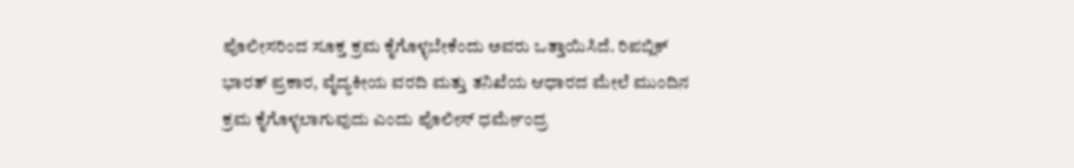ಪೊಲೀಸರಿಂದ ಸೂಕ್ತ ಕ್ರಮ ಕೈಗೊಳ್ಳಬೇಕೆಂದು ಅವರು ಒತ್ತಾಯಿಸಿದೆ. ರಿಪಬ್ಲಿಕ್ ಭಾರತ್ ಪ್ರಕಾರ, ವೈದ್ಯಕೀಯ ವರದಿ ಮತ್ತು ತನಿಖೆಯ ಆಧಾರದ ಮೇಲೆ ಮುಂದಿನ ಕ್ರಮ ಕೈಗೊಳ್ಳಲಾಗುವುದು ಎಂದು ಪೊಲೀಸ್ ಧರ್ಮೇಂದ್ರ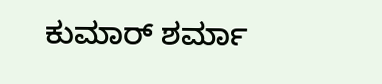ಕುಮಾರ್ ಶರ್ಮಾ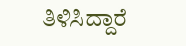ತಿಳಿಸಿದ್ದಾರೆ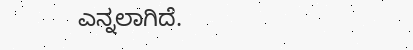ಎನ್ನಲಾಗಿದೆ.